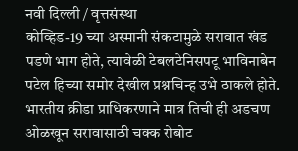नवी दिल्ली / वृत्तसंस्था
कोव्हिड-19 च्या अस्मानी संकटामुळे सरावात खंड पडणे भाग होते, त्यावेळी टेबलटेनिसपटू भाविनाबेन पटेल हिच्या समोर देखील प्रश्नचिन्ह उभे ठाकले होते. भारतीय क्रीडा प्राधिकरणाने मात्र तिची ही अडचण ओळखून सरावासाठी चक्क रोबोट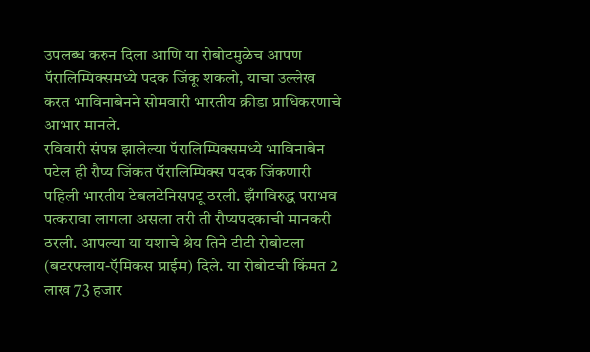उपलब्ध करुन दिला आणि या रोबोटमुळेच आपण पॅरालिम्पिक्समध्ये पदक जिंकू शकलो, याचा उल्लेख करत भाविनाबेनने सोमवारी भारतीय क्रीडा प्राधिकरणाचे आभार मानले.
रविवारी संपन्न झालेल्या पॅरालिम्पिक्समध्ये भाविनाबेन पटेल ही रौप्य जिंकत पॅरालिम्पिक्स पदक जिंकणारी पहिली भारतीय टेबलटेनिसपटू ठरली. झँगविरुद्ध पराभव पत्करावा लागला असला तरी ती रौप्यपदकाची मानकरी ठरली. आपल्या या यशाचे श्रेय तिने टीटी रोबोटला (बटरफ्लाय-ऍमिकस प्राईम) दिले. या रोबोटची किंमत 2 लाख 73 हजार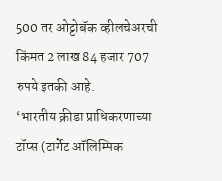500 तर ओट्टोबॅक व्हीलचेअरची किंमत 2 लाख 84 हजार 707 रुपये इतकी आहे.
‘भारतीय क्रीडा प्राधिकरणाच्या टॉप्स (टार्गेट ऑलिम्पिक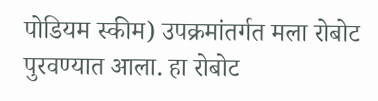पोडियम स्कीम) उपक्रमांतर्गत मला रोबोट पुरवण्यात आला. हा रोबोट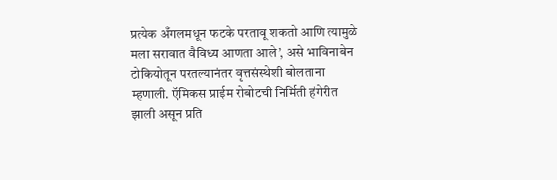प्रत्येक अँगलमधून फटके परतावू शकतो आणि त्यामुळे मला सरावात वैविध्य आणता आले’, असे भाविनाबेन टोकियोतून परतल्यानंतर वृत्तसंस्थेशी बोलताना म्हणाली. ऍमिकस प्राईम रोबोटची निर्मिती हंगेरीत झाली असून प्रति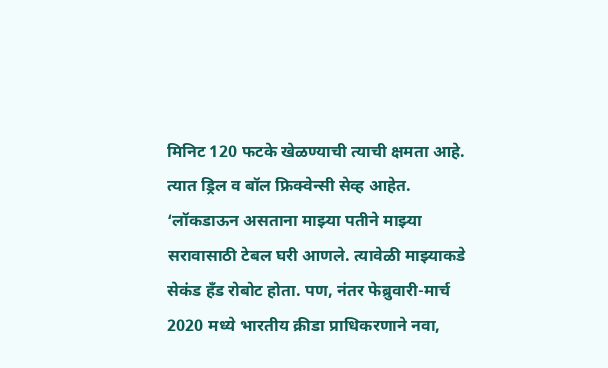मिनिट 120 फटके खेळण्याची त्याची क्षमता आहे. त्यात ड्रिल व बॉल फ्रिक्वेन्सी सेव्ह आहेत.
‘लॉकडाऊन असताना माझ्या पतीने माझ्या सरावासाठी टेबल घरी आणले. त्यावेळी माझ्याकडे सेकंड हँड रोबोट होता. पण, नंतर फेब्रुवारी-मार्च 2020 मध्ये भारतीय क्रीडा प्राधिकरणाने नवा,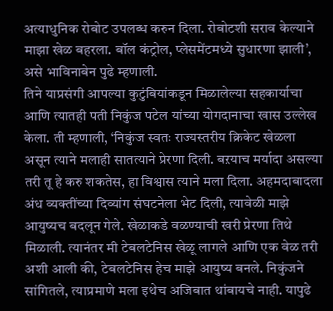अत्याधुनिक रोबोट उपलब्ध करुन दिला. रोबोटशी सराव केल्याने माझा खेळ बहरला. बॉल कंट्रोल, प्लेसमेंटमध्ये सुधारणा झाली’, असे भाविनाबेन पुढे म्हणाली.
तिने याप्रसंगी आपल्या कुटुंबियांकडून मिळालेल्या सहकार्याचा आणि त्यातही पती निकुंज पटेल यांच्या योगदानाचा खास उल्लेख केला. ती म्हणाली, ‘निकुंज स्वतः राज्यस्तरीय क्रिकेट खेळला असून त्याने मलाही सातत्याने प्रेरणा दिली. बऱयाच मर्यादा असल्या तरी तू हे करु शकतेस, हा विश्वास त्याने मला दिला. अहमदाबादला अंध व्यक्तींच्या दिव्यांग संघटनेला भेट दिली, त्यावेळी माझे आयुष्यच बदलून गेले. खेळाकडे वळण्याची खरी प्रेरणा तिथे मिळाली. त्यानंतर मी टेबलटेनिस खेळू लागले आणि एक वेळ तरी अशी आली की, टेबलटेनिस हेच माझे आयुष्य बनले. निकुंजने सांगितले, त्याप्रमाणे मला इथेच अजिबात थांबायचे नाही. यापुढे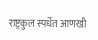राष्ट्रकुल स्पर्धेत आणखी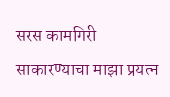सरस कामगिरी साकारण्याचा माझा प्रयत्न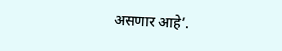असणार आहे’.